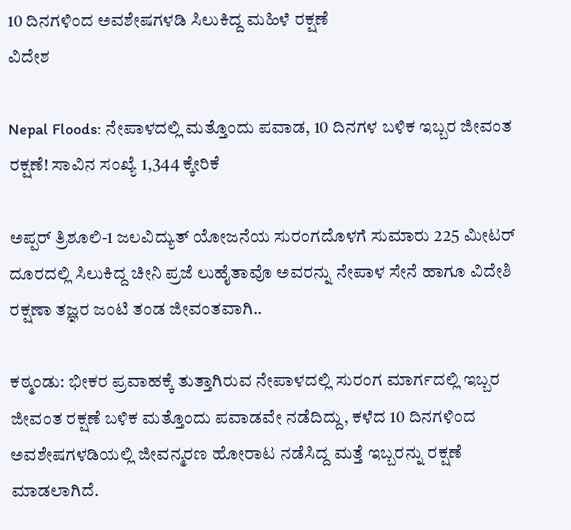10 ದಿನಗಳಿಂದ ಅವಶೇಷಗಳಡಿ ಸಿಲುಕಿದ್ದ ಮಹಿಳೆ ರಕ್ಷಣೆ
ವಿದೇಶ

Nepal Floods: ನೇಪಾಳದಲ್ಲಿ ಮತ್ತೊಂದು ಪವಾಡ, 10 ದಿನಗಳ ಬಳಿಕ ಇಬ್ಬರ ಜೀವಂತ ರಕ್ಷಣೆ! ಸಾವಿನ ಸಂಖ್ಯೆ 1,344 ಕ್ಕೇರಿಕೆ

ಅಪ್ಪರ್ ತ್ರಿಶೂಲಿ-1 ಜಲವಿದ್ಯುತ್ ಯೋಜನೆಯ ಸುರಂಗದೊಳಗೆ ಸುಮಾರು 225 ಮೀಟರ್ ದೂರದಲ್ಲಿ ಸಿಲುಕಿದ್ದ ಚೀನಿ ಪ್ರಜೆ ಲುಹೈತಾವೊ ಅವರನ್ನು ನೇಪಾಳ ಸೇನೆ ಹಾಗೂ ವಿದೇಶಿ ರಕ್ಷಣಾ ತಜ್ಞರ ಜಂಟಿ ತಂಡ ಜೀವಂತವಾಗಿ..

ಕಠ್ಮಂಡು: ಭೀಕರ ಪ್ರವಾಹಕ್ಕೆ ತುತ್ತಾಗಿರುವ ನೇಪಾಳದಲ್ಲಿ ಸುರಂಗ ಮಾರ್ಗದಲ್ಲಿ ಇಬ್ಬರ ಜೀವಂತ ರಕ್ಷಣೆ ಬಳಿಕ ಮತ್ತೊಂದು ಪವಾಡವೇ ನಡೆದಿದ್ದು, ಕಳೆದ 10 ದಿನಗಳಿಂದ ಅವಶೇಷಗಳಡಿಯಲ್ಲಿ ಜೀವನ್ಮರಣ ಹೋರಾಟ ನಡೆಸಿದ್ದ ಮತ್ತೆ ಇಬ್ಬರನ್ನು ರಕ್ಷಣೆ ಮಾಡಲಾಗಿದೆ.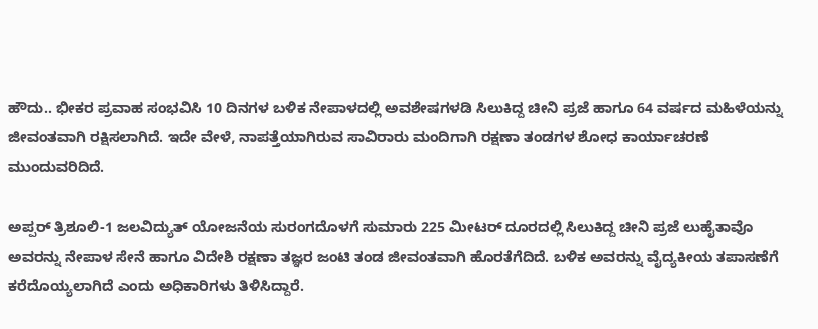ಹೌದು.. ಭೀಕರ ಪ್ರವಾಹ ಸಂಭವಿಸಿ 10 ದಿನಗಳ ಬಳಿಕ ನೇಪಾಳದಲ್ಲಿ ಅವಶೇಷಗಳಡಿ ಸಿಲುಕಿದ್ದ ಚೀನಿ ಪ್ರಜೆ ಹಾಗೂ 64 ವರ್ಷದ ಮಹಿಳೆಯನ್ನು ಜೀವಂತವಾಗಿ ರಕ್ಷಿಸಲಾಗಿದೆ. ಇದೇ ವೇಳೆ, ನಾಪತ್ತೆಯಾಗಿರುವ ಸಾವಿರಾರು ಮಂದಿಗಾಗಿ ರಕ್ಷಣಾ ತಂಡಗಳ ಶೋಧ ಕಾರ್ಯಾಚರಣೆ ಮುಂದುವರಿದಿದೆ.

ಅಪ್ಪರ್ ತ್ರಿಶೂಲಿ-1 ಜಲವಿದ್ಯುತ್ ಯೋಜನೆಯ ಸುರಂಗದೊಳಗೆ ಸುಮಾರು 225 ಮೀಟರ್ ದೂರದಲ್ಲಿ ಸಿಲುಕಿದ್ದ ಚೀನಿ ಪ್ರಜೆ ಲುಹೈತಾವೊ ಅವರನ್ನು ನೇಪಾಳ ಸೇನೆ ಹಾಗೂ ವಿದೇಶಿ ರಕ್ಷಣಾ ತಜ್ಞರ ಜಂಟಿ ತಂಡ ಜೀವಂತವಾಗಿ ಹೊರತೆಗೆದಿದೆ. ಬಳಿಕ ಅವರನ್ನು ವೈದ್ಯಕೀಯ ತಪಾಸಣೆಗೆ ಕರೆದೊಯ್ಯಲಾಗಿದೆ ಎಂದು ಅಧಿಕಾರಿಗಳು ತಿಳಿಸಿದ್ದಾರೆ.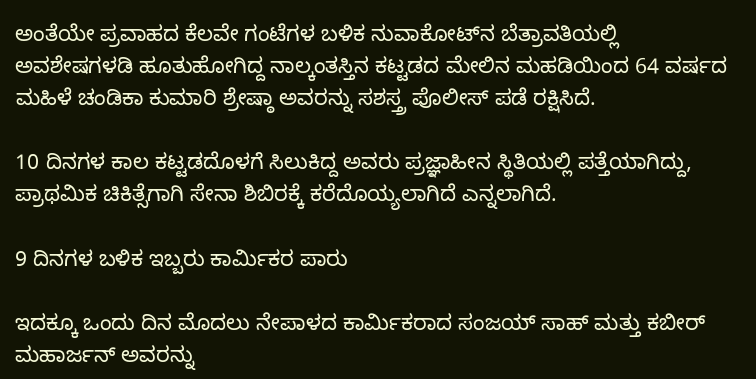ಅಂತೆಯೇ ಪ್ರವಾಹದ ಕೆಲವೇ ಗಂಟೆಗಳ ಬಳಿಕ ನುವಾಕೋಟ್‌ನ ಬೆತ್ರಾವತಿಯಲ್ಲಿ ಅವಶೇಷಗಳಡಿ ಹೂತುಹೋಗಿದ್ದ ನಾಲ್ಕಂತಸ್ತಿನ ಕಟ್ಟಡದ ಮೇಲಿನ ಮಹಡಿಯಿಂದ 64 ವರ್ಷದ ಮಹಿಳೆ ಚಂಡಿಕಾ ಕುಮಾರಿ ಶ್ರೇಷ್ಠಾ ಅವರನ್ನು ಸಶಸ್ತ್ರ ಪೊಲೀಸ್ ಪಡೆ ರಕ್ಷಿಸಿದೆ.

10 ದಿನಗಳ ಕಾಲ ಕಟ್ಟಡದೊಳಗೆ ಸಿಲುಕಿದ್ದ ಅವರು ಪ್ರಜ್ಞಾಹೀನ ಸ್ಥಿತಿಯಲ್ಲಿ ಪತ್ತೆಯಾಗಿದ್ದು, ಪ್ರಾಥಮಿಕ ಚಿಕಿತ್ಸೆಗಾಗಿ ಸೇನಾ ಶಿಬಿರಕ್ಕೆ ಕರೆದೊಯ್ಯಲಾಗಿದೆ ಎನ್ನಲಾಗಿದೆ.

9 ದಿನಗಳ ಬಳಿಕ ಇಬ್ಬರು ಕಾರ್ಮಿಕರ ಪಾರು

ಇದಕ್ಕೂ ಒಂದು ದಿನ ಮೊದಲು ನೇಪಾಳದ ಕಾರ್ಮಿಕರಾದ ಸಂಜಯ್ ಸಾಹ್ ಮತ್ತು ಕಬೀರ್ ಮಹಾರ್ಜನ್ ಅವರನ್ನು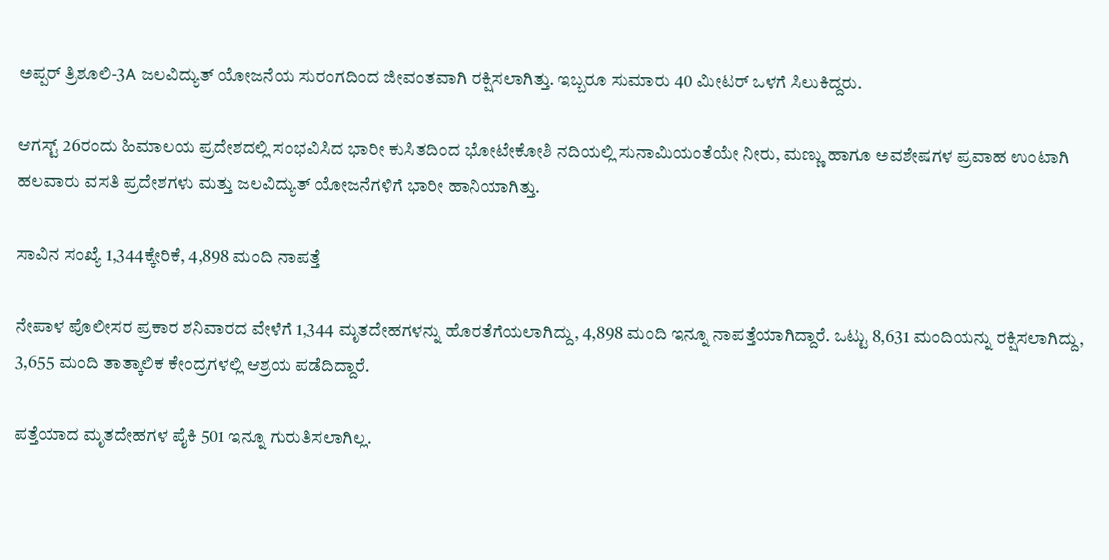ಅಪ್ಪರ್ ತ್ರಿಶೂಲಿ-3A ಜಲವಿದ್ಯುತ್ ಯೋಜನೆಯ ಸುರಂಗದಿಂದ ಜೀವಂತವಾಗಿ ರಕ್ಷಿಸಲಾಗಿತ್ತು. ಇಬ್ಬರೂ ಸುಮಾರು 40 ಮೀಟರ್ ಒಳಗೆ ಸಿಲುಕಿದ್ದರು.

ಆಗಸ್ಟ್ 26ರಂದು ಹಿಮಾಲಯ ಪ್ರದೇಶದಲ್ಲಿ ಸಂಭವಿಸಿದ ಭಾರೀ ಕುಸಿತದಿಂದ ಭೋಟೇಕೋಶಿ ನದಿಯಲ್ಲಿ ಸುನಾಮಿಯಂತೆಯೇ ನೀರು, ಮಣ್ಣು ಹಾಗೂ ಅವಶೇಷಗಳ ಪ್ರವಾಹ ಉಂಟಾಗಿ ಹಲವಾರು ವಸತಿ ಪ್ರದೇಶಗಳು ಮತ್ತು ಜಲವಿದ್ಯುತ್ ಯೋಜನೆಗಳಿಗೆ ಭಾರೀ ಹಾನಿಯಾಗಿತ್ತು.

ಸಾವಿನ ಸಂಖ್ಯೆ 1,344ಕ್ಕೇರಿಕೆ, 4,898 ಮಂದಿ ನಾಪತ್ತೆ

ನೇಪಾಳ ಪೊಲೀಸರ ಪ್ರಕಾರ ಶನಿವಾರದ ವೇಳೆಗೆ 1,344 ಮೃತದೇಹಗಳನ್ನು ಹೊರತೆಗೆಯಲಾಗಿದ್ದು, 4,898 ಮಂದಿ ಇನ್ನೂ ನಾಪತ್ತೆಯಾಗಿದ್ದಾರೆ. ಒಟ್ಟು 8,631 ಮಂದಿಯನ್ನು ರಕ್ಷಿಸಲಾಗಿದ್ದು, 3,655 ಮಂದಿ ತಾತ್ಕಾಲಿಕ ಕೇಂದ್ರಗಳಲ್ಲಿ ಆಶ್ರಯ ಪಡೆದಿದ್ದಾರೆ.

ಪತ್ತೆಯಾದ ಮೃತದೇಹಗಳ ಪೈಕಿ 501 ಇನ್ನೂ ಗುರುತಿಸಲಾಗಿಲ್ಲ.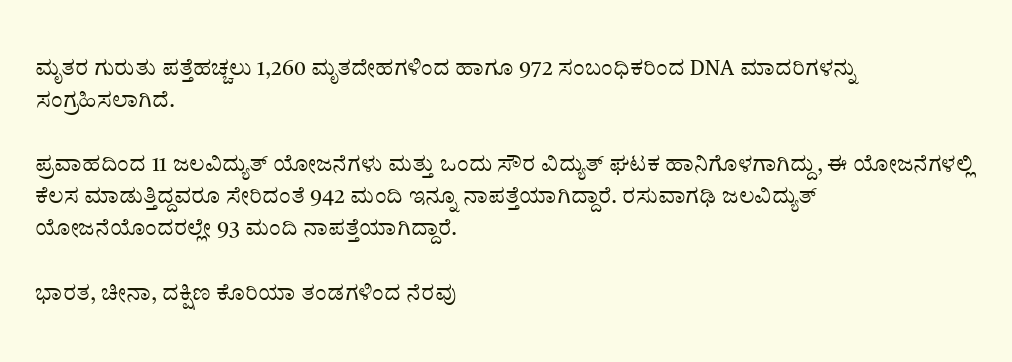ಮೃತರ ಗುರುತು ಪತ್ತೆಹಚ್ಚಲು 1,260 ಮೃತದೇಹಗಳಿಂದ ಹಾಗೂ 972 ಸಂಬಂಧಿಕರಿಂದ DNA ಮಾದರಿಗಳನ್ನು ಸಂಗ್ರಹಿಸಲಾಗಿದೆ.

ಪ್ರವಾಹದಿಂದ 11 ಜಲವಿದ್ಯುತ್ ಯೋಜನೆಗಳು ಮತ್ತು ಒಂದು ಸೌರ ವಿದ್ಯುತ್ ಘಟಕ ಹಾನಿಗೊಳಗಾಗಿದ್ದು, ಈ ಯೋಜನೆಗಳಲ್ಲಿ ಕೆಲಸ ಮಾಡುತ್ತಿದ್ದವರೂ ಸೇರಿದಂತೆ 942 ಮಂದಿ ಇನ್ನೂ ನಾಪತ್ತೆಯಾಗಿದ್ದಾರೆ. ರಸುವಾಗಢಿ ಜಲವಿದ್ಯುತ್ ಯೋಜನೆಯೊಂದರಲ್ಲೇ 93 ಮಂದಿ ನಾಪತ್ತೆಯಾಗಿದ್ದಾರೆ.

ಭಾರತ, ಚೀನಾ, ದಕ್ಷಿಣ ಕೊರಿಯಾ ತಂಡಗಳಿಂದ ನೆರವು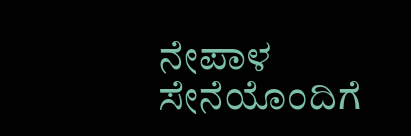ನೇಪಾಳ ಸೇನೆಯೊಂದಿಗೆ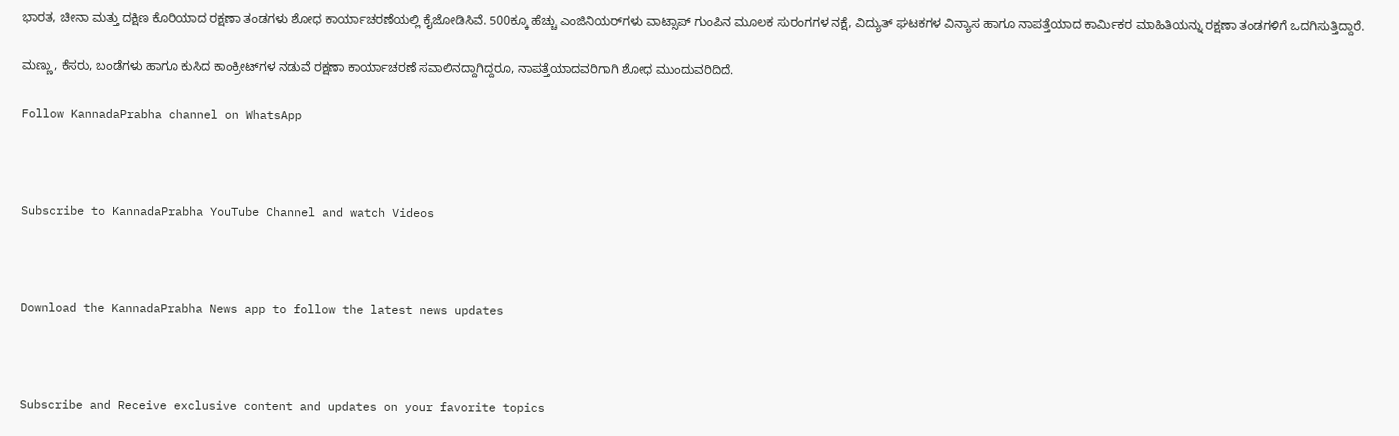ಭಾರತ, ಚೀನಾ ಮತ್ತು ದಕ್ಷಿಣ ಕೊರಿಯಾದ ರಕ್ಷಣಾ ತಂಡಗಳು ಶೋಧ ಕಾರ್ಯಾಚರಣೆಯಲ್ಲಿ ಕೈಜೋಡಿಸಿವೆ. 500ಕ್ಕೂ ಹೆಚ್ಚು ಎಂಜಿನಿಯರ್‌ಗಳು ವಾಟ್ಸಾಪ್ ಗುಂಪಿನ ಮೂಲಕ ಸುರಂಗಗಳ ನಕ್ಷೆ, ವಿದ್ಯುತ್ ಘಟಕಗಳ ವಿನ್ಯಾಸ ಹಾಗೂ ನಾಪತ್ತೆಯಾದ ಕಾರ್ಮಿಕರ ಮಾಹಿತಿಯನ್ನು ರಕ್ಷಣಾ ತಂಡಗಳಿಗೆ ಒದಗಿಸುತ್ತಿದ್ದಾರೆ.

ಮಣ್ಣು, ಕೆಸರು, ಬಂಡೆಗಳು ಹಾಗೂ ಕುಸಿದ ಕಾಂಕ್ರೀಟ್‌ಗಳ ನಡುವೆ ರಕ್ಷಣಾ ಕಾರ್ಯಾಚರಣೆ ಸವಾಲಿನದ್ದಾಗಿದ್ದರೂ, ನಾಪತ್ತೆಯಾದವರಿಗಾಗಿ ಶೋಧ ಮುಂದುವರಿದಿದೆ.

Follow KannadaPrabha channel on WhatsApp



Subscribe to KannadaPrabha YouTube Channel and watch Videos



Download the KannadaPrabha News app to follow the latest news updates



Subscribe and Receive exclusive content and updates on your favorite topics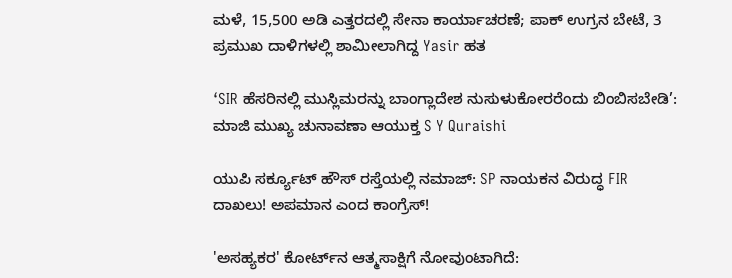ಮಳೆ, 15,500 ಅಡಿ ಎತ್ತರದಲ್ಲಿ ಸೇನಾ ಕಾರ್ಯಾಚರಣೆ; ಪಾಕ್‌ ಉಗ್ರನ ಬೇಟೆ, 3 ಪ್ರಮುಖ ದಾಳಿಗಳಲ್ಲಿ ಶಾಮೀಲಾಗಿದ್ದ Yasir ಹತ

‘SIR ಹೆಸರಿನಲ್ಲಿ ಮುಸ್ಲಿಮರನ್ನು ಬಾಂಗ್ಲಾದೇಶ ನುಸುಳುಕೋರರೆಂದು ಬಿಂಬಿಸಬೇಡಿ’: ಮಾಜಿ ಮುಖ್ಯ ಚುನಾವಣಾ ಆಯುಕ್ತ S Y Quraishi

ಯುಪಿ ಸರ್ಕ್ಯೂಟ್ ಹೌಸ್ ರಸ್ತೆಯಲ್ಲಿ ನಮಾಜ್: SP ನಾಯಕನ ವಿರುದ್ಧ FIR ದಾಖಲು! ಅಪಮಾನ ಎಂದ ಕಾಂಗ್ರೆಸ್!

'ಅಸಹ್ಯಕರ' ಕೋರ್ಟ್‌ನ ಆತ್ಮಸಾಕ್ಷಿಗೆ ನೋವುಂಟಾಗಿದೆ: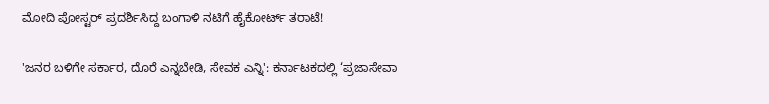ಮೋದಿ ಪೋಸ್ಟರ್ ಪ್ರದರ್ಶಿಸಿದ್ದ ಬಂಗಾಳಿ ನಟಿಗೆ ಹೈಕೋರ್ಟ್‌ ತರಾಟೆ!

'ಜನರ ಬಳಿಗೇ ಸರ್ಕಾರ, ದೊರೆ ಎನ್ನಬೇಡಿ, ಸೇವಕ ಎನ್ನಿ': ಕರ್ನಾಟಕದಲ್ಲಿ ‘ಪ್ರಜಾಸೇವಾ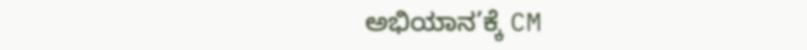ಅಭಿಯಾನ’ಕ್ಕೆ CM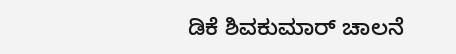ಡಿಕೆ ಶಿವಕುಮಾರ್ ಚಾಲನೆ